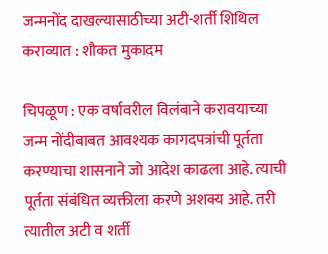जन्मनोंद दाखल्यासाठीच्या अटी-शर्ती शिथिल कराव्यात : शौकत मुकादम

चिपळूण : एक वर्षावरील विलंबाने करावयाच्या जन्म नोंदीबाबत आवश्यक कागदपत्रांची पूर्तता करण्याचा शासनाने जो आदेश काढला आहे. त्याची पूर्तता संबंधित व्यक्तीला करणे अशक्य आहे. तरी त्यातील अटी व शर्ती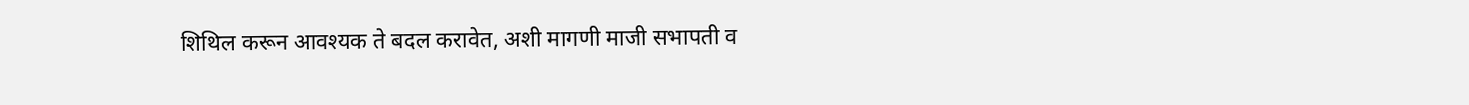शिथिल करून आवश्यक ते बदल करावेत, अशी मागणी माजी सभापती व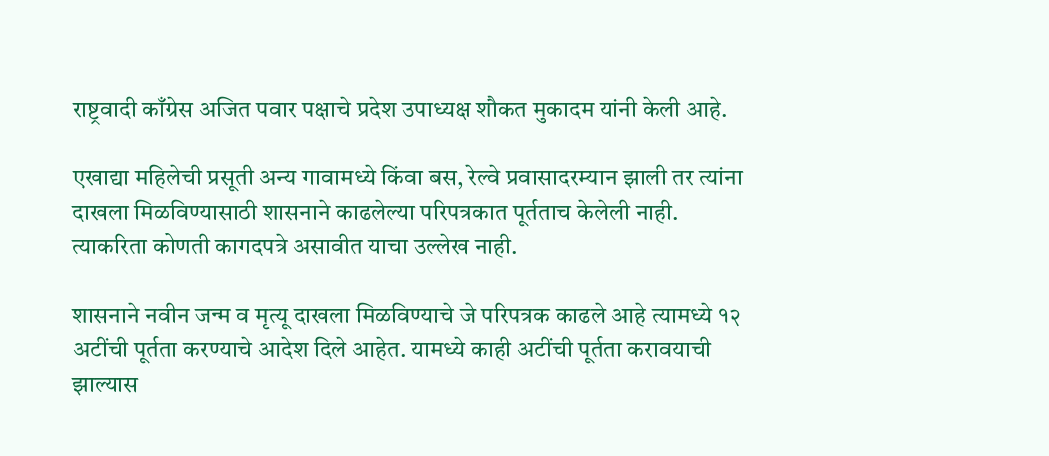राष्ट्रवादी काँग्रेस अजित पवार पक्षाचे प्रदेश उपाध्यक्ष शौकत मुकादम यांनी केली आहे.

एखाद्या महिलेची प्रसूती अन्य गावामध्ये किंवा बस, रेल्वे प्रवासादरम्यान झाली तर त्यांना दाखला मिळविण्यासाठी शासनाने काढलेल्या परिपत्रकात पूर्तताच केलेली नाही. त्याकरिता कोणती कागदपत्रे असावीत याचा उल्लेख नाही.

शासनाने नवीन जन्म व मृत्यू दाखला मिळविण्याचे जे परिपत्रक काढले आहे त्यामध्ये १२ अटींची पूर्तता करण्याचे आदेश दिले आहेत. यामध्ये काही अटींची पूर्तता करावयाची झाल्यास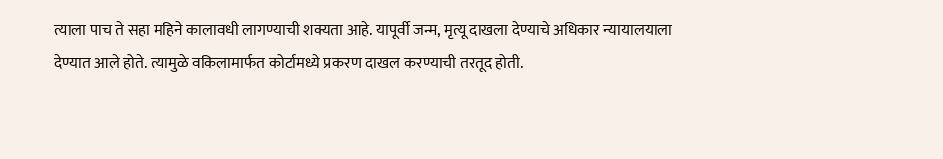त्याला पाच ते सहा महिने कालावधी लागण्याची शक्यता आहे. यापूर्वी जन्म, मृत्यू दाखला देण्याचे अधिकार न्यायालयाला देण्यात आले होते. त्यामुळे वकिलामार्फत कोर्टामध्ये प्रकरण दाखल करण्याची तरतूद होती.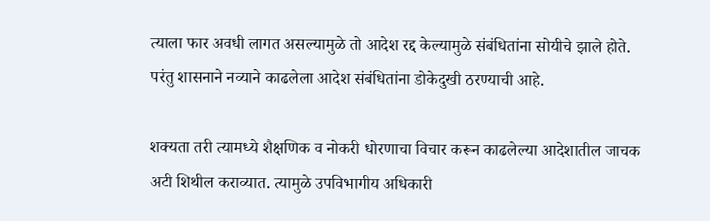त्याला फार अवधी लागत असल्यामुळे तो आदेश रद्द केल्यामुळे संबंधितांना सोयीचे झाले होते. परंतु शासनाने नव्याने काढलेला आदेश संबंधितांना डोकेदुखी ठरण्याची आहे.

शक्यता तरी त्यामध्ये शैक्षणिक व नोकरी धोरणाचा विचार करून काढलेल्या आदेशातील जाचक अटी शिथील कराव्यात. त्यामुळे उपविभागीय अधिकारी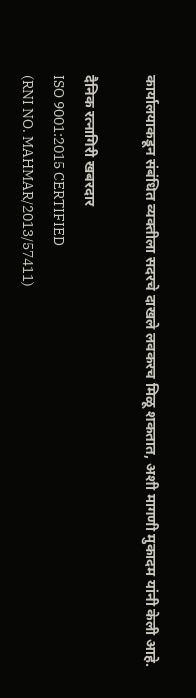कार्यालयाकडून संबंधित व्यक्तीला सदरचे दाखले लवकरच मिळू शकतात, अशी मागणी मुकादम यांनी केली आहे.

दैनिक रत्नागिरी खबरदार
ISO 9001:2015 CERTIFIED
(RNI NO. MAHMAR/2013/57411)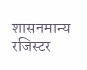शासनमान्य रजिस्टर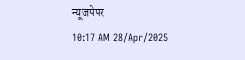न्यूजपेपर
10:17 AM 28/Apr/2025